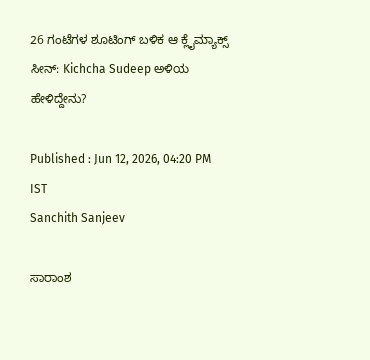26 ಗಂಟೆಗಳ ಶೂಟಿಂಗ್ ಬಳಿಕ ಆ ಕ್ಲೈಮ್ಯಾಕ್ಸ್ ಸೀನ್: Kichcha Sudeep ಅಳಿಯ ಹೇಳಿದ್ದೇನು?

Published : Jun 12, 2026, 04:20 PM IST
Sanchith Sanjeev

ಸಾರಾಂಶ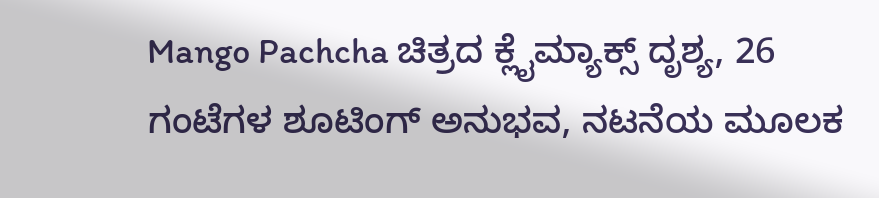Mango Pachcha ಚಿತ್ರದ ಕ್ಲೈಮ್ಯಾಕ್ಸ್ ದೃಶ್ಯ, 26 ಗಂಟೆಗಳ ಶೂಟಿಂಗ್ ಅನುಭವ, ನಟನೆಯ ಮೂಲಕ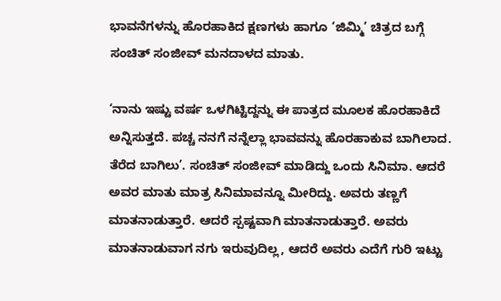ಭಾವನೆಗಳನ್ನು ಹೊರಹಾಕಿದ ಕ್ಷಣಗಳು ಹಾಗೂ ‘ಜಿಮ್ಮಿ’ ಚಿತ್ರದ ಬಗ್ಗೆ ಸಂಚಿತ್ ಸಂಜೀವ್ ಮನದಾಳದ ಮಾತು.

‘ನಾನು ಇಷ್ಟು ವರ್ಷ ಒಳಗಿಟ್ಟಿದ್ದನ್ನು ಈ ಪಾತ್ರದ ಮೂಲಕ ಹೊರಹಾಕಿದೆ ಅನ್ನಿಸುತ್ತದೆ. ಪಚ್ಚ ನನಗೆ ನನ್ನೆಲ್ಲಾ ಭಾವವನ್ನು ಹೊರಹಾಕುವ ಬಾಗಿಲಾದ. ತೆರೆದ ಬಾಗಿಲು’. ಸಂಚಿತ್‌ ಸಂಜೀವ್‌ ಮಾಡಿದ್ದು ಒಂದು ಸಿನಿಮಾ. ಆದರೆ ಅವರ ಮಾತು ಮಾತ್ರ ಸಿನಿಮಾವನ್ನೂ ಮೀರಿದ್ದು. ಅವರು ತಣ್ಣಗೆ ಮಾತನಾಡುತ್ತಾರೆ. ಆದರೆ ಸ್ಪಷ್ಟವಾಗಿ ಮಾತನಾಡುತ್ತಾರೆ. ಅವರು ಮಾತನಾಡುವಾಗ ನಗು ಇರುವುದಿಲ್ಲ, ಆದರೆ ಅವರು ಎದೆಗೆ ಗುರಿ ಇಟ್ಟು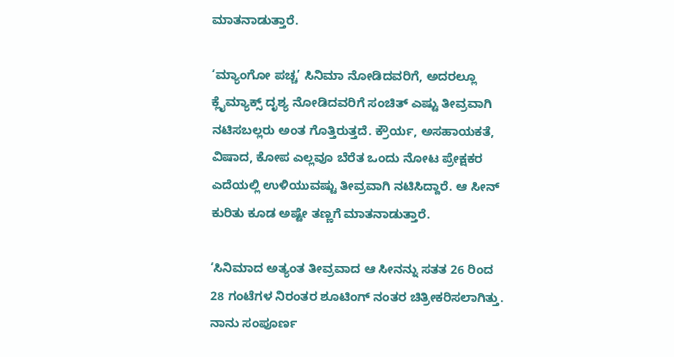ಮಾತನಾಡುತ್ತಾರೆ.

‘ಮ್ಯಾಂಗೋ ಪಚ್ಚ’ ಸಿನಿಮಾ ನೋಡಿದವರಿಗೆ, ಅದರಲ್ಲೂ ಕ್ಲೈಮ್ಯಾಕ್ಸ್‌ ದೃಶ್ಯ ನೋಡಿದವರಿಗೆ ಸಂಚಿತ್ ಎಷ್ಟು ತೀವ್ರವಾಗಿ ನಟಿಸಬಲ್ಲರು ಅಂತ ಗೊತ್ತಿರುತ್ತದೆ. ಕ್ರೌರ್ಯ, ಅಸಹಾಯಕತೆ, ವಿಷಾದ, ಕೋಪ ಎಲ್ಲವೂ ಬೆರೆತ ಒಂದು ನೋಟ ಪ್ರೇಕ್ಷಕರ ಎದೆಯಲ್ಲಿ ಉಳಿಯುವಷ್ಟು ತೀವ್ರವಾಗಿ ನಟಿಸಿದ್ದಾರೆ. ಆ ಸೀನ್‌ ಕುರಿತು ಕೂಡ ಅಷ್ಟೇ ತಣ್ಣಗೆ ಮಾತನಾಡುತ್ತಾರೆ.

‘ಸಿನಿಮಾದ ಅತ್ಯಂತ ತೀವ್ರವಾದ ಆ ಸೀನನ್ನು ಸತತ 26 ರಿಂದ 28 ಗಂಟೆಗಳ ನಿರಂತರ ಶೂಟಿಂಗ್ ನಂತರ ಚಿತ್ರೀಕರಿಸಲಾಗಿತ್ತು. ನಾನು ಸಂಪೂರ್ಣ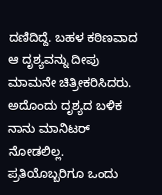ದಣಿದಿದ್ದೆ. ಬಹಳ ಕಠಿಣವಾದ ಆ ದೃಶ್ಯವನ್ನು ದೀಪು ಮಾಮನೇ ಚಿತ್ರೀಕರಿಸಿದರು. ಅದೊಂದು ದೃಶ್ಯದ ಬಳಿಕ ನಾನು ಮಾನಿಟರ್ ನೋಡಲಿಲ್ಲ. ಪ್ರತಿಯೊಬ್ಬರಿಗೂ ಒಂದು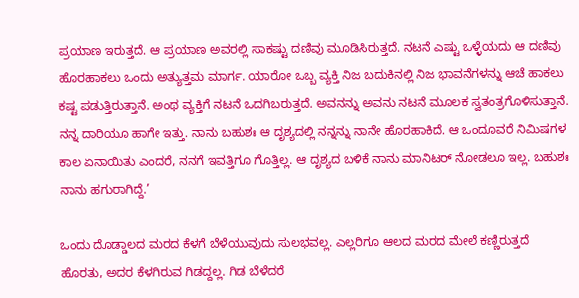ಪ್ರಯಾಣ ಇರುತ್ತದೆ. ಆ ಪ್ರಯಾಣ ಅವರಲ್ಲಿ ಸಾಕಷ್ಟು ದಣಿವು ಮೂಡಿಸಿರುತ್ತದೆ. ನಟನೆ ಎಷ್ಟು ಒಳ್ಳೆಯದು ಆ ದಣಿವು ಹೊರಹಾಕಲು ಒಂದು ಅತ್ಯುತ್ತಮ ಮಾರ್ಗ. ಯಾರೋ ಒಬ್ಬ ವ್ಯಕ್ತಿ ನಿಜ ಬದುಕಿನಲ್ಲಿ ನಿಜ ಭಾವನೆಗಳನ್ನು ಆಚೆ ಹಾಕಲು ಕಷ್ಟ ಪಡುತ್ತಿರುತ್ತಾನೆ. ಅಂಥ ವ್ಯಕ್ತಿಗೆ ನಟನೆ ಒದಗಿಬರುತ್ತದೆ. ಅವನನ್ನು ಅವನು ನಟನೆ ಮೂಲಕ ಸ್ವತಂತ್ರಗೊಳಿಸುತ್ತಾನೆ. ನನ್ನ ದಾರಿಯೂ ಹಾಗೇ ಇತ್ತು. ನಾನು ಬಹುಶಃ ಆ ದೃಶ್ಯದಲ್ಲಿ ನನ್ನನ್ನು ನಾನೇ ಹೊರಹಾಕಿದೆ. ಆ ಒಂದೂವರೆ ನಿಮಿಷಗಳ ಕಾಲ ಏನಾಯಿತು ಎಂದರೆ, ನನಗೆ ಇವತ್ತಿಗೂ ಗೊತ್ತಿಲ್ಲ. ಆ ದೃಶ್ಯದ ಬಳಿಕೆ ನಾನು ಮಾನಿಟರ್‌ ನೋಡಲೂ ಇಲ್ಲ. ಬಹುಶಃ ನಾನು ಹಗುರಾಗಿದ್ದೆ.’

ಒಂದು ದೊಡ್ಡಾಲದ ಮರದ ಕೆಳಗೆ ಬೆಳೆಯುವುದು ಸುಲಭವಲ್ಲ. ಎಲ್ಲರಿಗೂ ಆಲದ ಮರದ ಮೇಲೆ ಕಣ್ಣಿರುತ್ತದೆ ಹೊರತು, ಅದರ ಕೆಳಗಿರುವ ಗಿಡದ್ದಲ್ಲ. ಗಿಡ ಬೆಳೆದರೆ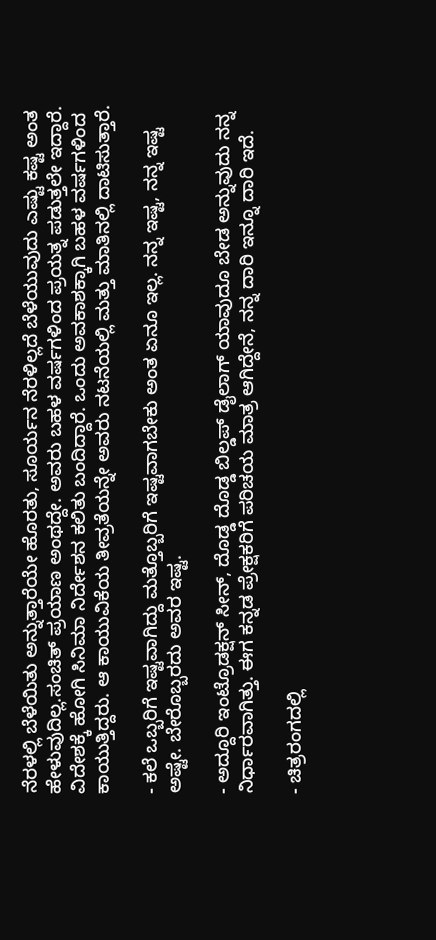ನೆರಳಲ್ಲಿ ಬೆಳೆಯಿತು ಅನ್ನುತ್ತಾರೆಯೇ ಹೊರತು, ಸೂರ್ಯನ ನೆರಳಿಲ್ಲದೆ ಬೆಳೆಯುವುದು ಎಷ್ಟು ಕಷ್ಟ ಅಂತ ಹೇಳುವುದಿಲ್ಲ.ಸಂಚಿತ್‌ ಪ್ರಯಾಣ ಅಂಥದ್ದೇ. ಅವರು ಬಹಳ ವರ್ಷಗಳಿಂದ ಪ್ರಯತ್ನ ಪಡುತ್ತಲೇ ಇದ್ದಾರೆ. ವಿದೇಶಕ್ಕೆ ಹೋಗಿ ಸಿನಿಮಾ ನಿರ್ದೇಶನ ಕಲಿತು ಬಂದಿದ್ದಾರೆ. ಒಂದು ಅವಕಾಶಕ್ಕಾಗಿ ಬಹಳ ವರ್ಷಗಳಿಂದ ಕಾಯುತ್ತಿದ್ದರು. ಆ ಕಾಯುವಿಕೆಯ ತೀವ್ರತೆಯನ್ನೇ ಅವರು ನಟನೆಯಲ್ಲಿ ಮತ್ತು ಮಾತಿನಲ್ಲಿ ದಾಟಿಸುತ್ತಾರೆ.

- ಕಲೆ ಒಬ್ಬರಿಗೆ ಇಷ್ಟವಾಗಿದ್ದು ಮತ್ತೊಬ್ಬರಿಗೆ ಇಷ್ಟವಾಗಬೇಕು ಅಂತ ಏನೂ ಇಲ್ಲ. ನನ್ನ ಇಷ್ಟ, ನನ್ನ ಇಷ್ಟ ಅಷ್ಟೇ. ಬೇರೊಬ್ಬರದು ಅವರ ಇಷ್ಟ.

- ಅದ್ದೂರಿ ಇಂಟ್ರೊಡಕ್ಷನ್ ಸೀನ್, ದೊಡ್ಡ ದೊಡ್ಡ ಬಿಲ್ಡಪ್ ಡೈಲಾಗ್ ಯಾವುದೂ ಬೇಡ ಅನ್ನುವುದು ನನ್ನ ನಿರ್ಧಾರವಾಗಿತ್ತು. ಈಗ ಕನ್ನಡ ಪ್ರೇಕ್ಷಕರಿಗೆ ಪರಿಚಯ ಮಾತ್ರ ಆಗಿದ್ದೇನೆ, ನನ್ನ ದಾರಿ ಇನ್ನೂ ದಾರಿ ಇದೆ.

- ಚಿತ್ರರಂಗದಲ್ಲಿ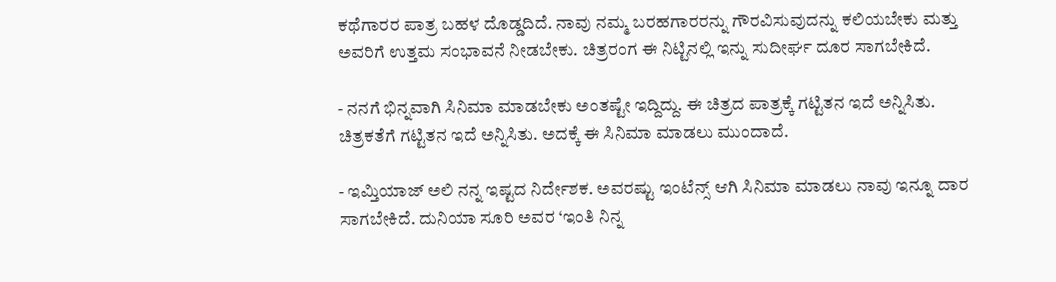ಕಥೆಗಾರರ ಪಾತ್ರ ಬಹಳ ದೊಡ್ಡದಿದೆ. ನಾವು ನಮ್ಮ ಬರಹಗಾರರನ್ನು ಗೌರವಿಸುವುದನ್ನು ಕಲಿಯಬೇಕು ಮತ್ತು ಅವರಿಗೆ ಉತ್ತಮ ಸಂಭಾವನೆ ನೀಡಬೇಕು. ಚಿತ್ರರಂಗ ಈ ನಿಟ್ಟಿನಲ್ಲಿ ಇನ್ನು ಸುದೀರ್ಘ ದೂರ ಸಾಗಬೇಕಿದೆ.

- ನನಗೆ ಭಿನ್ನವಾಗಿ ಸಿನಿಮಾ ಮಾಡಬೇಕು ಅಂತಷ್ಟೇ ಇದ್ದಿದ್ದು. ಈ ಚಿತ್ರದ ಪಾತ್ರಕ್ಕೆ ಗಟ್ಟಿತನ ಇದೆ ಅನ್ನಿಸಿತು. ಚಿತ್ರಕತೆಗೆ ಗಟ್ಟಿತನ ಇದೆ ಅನ್ನಿಸಿತು. ಅದಕ್ಕೆ ಈ ಸಿನಿಮಾ ಮಾಡಲು ಮುಂದಾದೆ.

- ಇಮ್ತಿಯಾಜ್‌ ಅಲಿ ನನ್ನ ಇಷ್ಟದ ನಿರ್ದೇಶಕ. ಅವರಷ್ಟು ಇಂಟೆನ್ಸ್‌ ಆಗಿ ಸಿನಿಮಾ ಮಾಡಲು ನಾವು ಇನ್ನೂ ದಾರ ಸಾಗಬೇಕಿದೆ. ದುನಿಯಾ ಸೂರಿ ಅವರ ‘ಇಂತಿ ನಿನ್ನ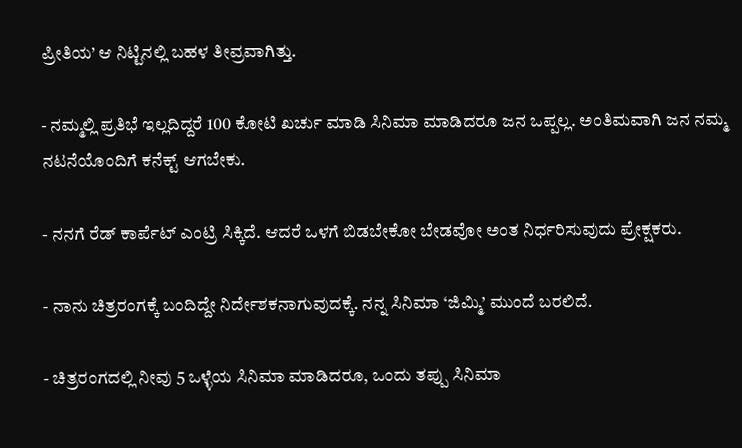ಪ್ರೀತಿಯ’ ಆ ನಿಟ್ಟಿನಲ್ಲಿ ಬಹಳ ತೀವ್ರವಾಗಿತ್ತು.

- ನಮ್ಮಲ್ಲಿ ಪ್ರತಿಭೆ ಇಲ್ಲದಿದ್ದರೆ 100 ಕೋಟಿ ಖರ್ಚು ಮಾಡಿ ಸಿನಿಮಾ ಮಾಡಿದರೂ ಜನ ಒಪ್ಪಲ್ಲ. ಅಂತಿಮವಾಗಿ ಜನ ನಮ್ಮ ನಟನೆಯೊಂದಿಗೆ ಕನೆಕ್ಟ್ ಆಗಬೇಕು.

- ನನಗೆ ರೆಡ್‌ ಕಾರ್ಪೆಟ್‌ ಎಂಟ್ರಿ ಸಿಕ್ಕಿದೆ. ಆದರೆ ಒಳಗೆ ಬಿಡಬೇಕೋ ಬೇಡವೋ ಅಂತ ನಿರ್ಧರಿಸುವುದು ಪ್ರೇಕ್ಷಕರು.

- ನಾನು ಚಿತ್ರರಂಗಕ್ಕೆ ಬಂದಿದ್ದೇ ನಿರ್ದೇಶಕನಾಗುವುದಕ್ಕೆ. ನನ್ನ ಸಿನಿಮಾ ‘ಜಿಮ್ಮಿ’ ಮುಂದೆ ಬರಲಿದೆ.

- ಚಿತ್ರರಂಗದಲ್ಲಿ ನೀವು 5 ಒಳ್ಳೆಯ ಸಿನಿಮಾ ಮಾಡಿದರೂ, ಒಂದು ತಪ್ಪು ಸಿನಿಮಾ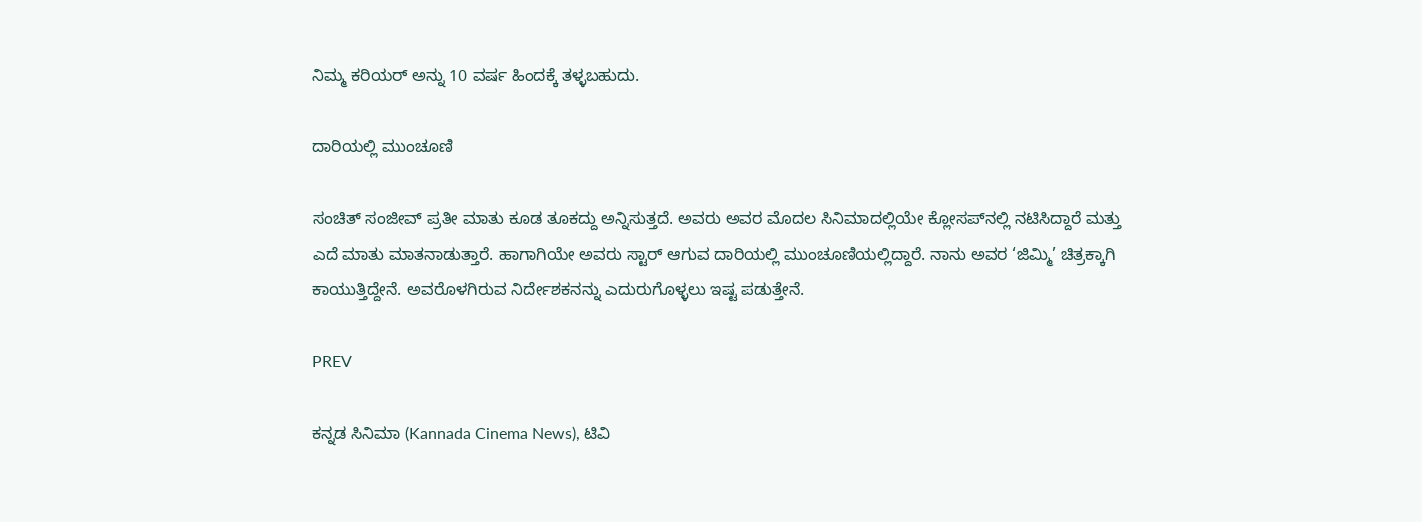ನಿಮ್ಮ ಕರಿಯರ್ ಅನ್ನು 10 ವರ್ಷ ಹಿಂದಕ್ಕೆ ತಳ್ಳಬಹುದು.

ದಾರಿಯಲ್ಲಿ ಮುಂಚೂಣಿ

ಸಂಚಿತ್‌ ಸಂಜೀವ್‌ ಪ್ರತೀ ಮಾತು ಕೂಡ ತೂಕದ್ದು ಅನ್ನಿಸುತ್ತದೆ. ಅವರು ಅವರ ಮೊದಲ ಸಿನಿಮಾದಲ್ಲಿಯೇ ಕ್ಲೋಸಪ್‌ನಲ್ಲಿ ನಟಿಸಿದ್ದಾರೆ ಮತ್ತು ಎದೆ ಮಾತು ಮಾತನಾಡುತ್ತಾರೆ. ಹಾಗಾಗಿಯೇ ಅವರು ಸ್ಟಾರ್‌ ಆಗುವ ದಾರಿಯಲ್ಲಿ ಮುಂಚೂಣಿಯಲ್ಲಿದ್ದಾರೆ. ನಾನು ಅವರ ‘ಜಿಮ್ಮಿ’ ಚಿತ್ರಕ್ಕಾಗಿ ಕಾಯುತ್ತಿದ್ದೇನೆ. ಅವರೊಳಗಿರುವ ನಿರ್ದೇಶಕನನ್ನು ಎದುರುಗೊಳ್ಳಲು ಇಷ್ಟ ಪಡುತ್ತೇನೆ.

PREV

ಕನ್ನಡ ಸಿನಿಮಾ (Kannada Cinema News), ಟಿವಿ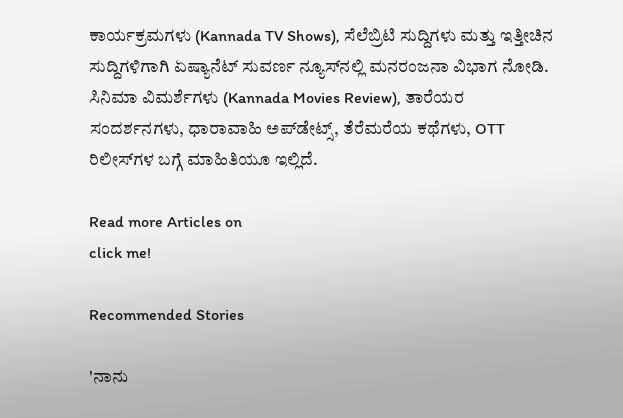ಕಾರ್ಯಕ್ರಮಗಳು (Kannada TV Shows), ಸೆಲೆಬ್ರಿಟಿ ಸುದ್ದಿಗಳು ಮತ್ತು ಇತ್ತೀಚಿನ ಸುದ್ದಿಗಳಿಗಾಗಿ ಏಷ್ಯಾನೆಟ್ ಸುವರ್ಣ ನ್ಯೂಸ್‌ನಲ್ಲಿ ಮನರಂಜನಾ ವಿಭಾಗ ನೋಡಿ. ಸಿನಿಮಾ ವಿಮರ್ಶೆಗಳು (Kannada Movies Review), ತಾರೆಯರ ಸಂದರ್ಶನಗಳು, ಧಾರಾವಾಹಿ ಅಪ್‌ಡೇಟ್ಸ್‌, ತೆರೆಮರೆಯ ಕಥೆಗಳು, OTT ರಿಲೀಸ್‌ಗಳ ಬಗ್ಗೆ ಮಾಹಿತಿಯೂ ಇಲ್ಲಿದೆ.

Read more Articles on
click me!

Recommended Stories

'ನಾನು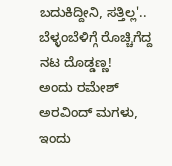ಬದುಕಿದ್ದೀನಿ, ಸತ್ತಿಲ್ಲ'.. ಬೆಳ್ಳಂಬೆಳಿಗ್ಗೆ ರೊಚ್ಚಿಗೆದ್ದ ನಟ ದೊಡ್ಡಣ್ಣ!
ಅಂದು ರಮೇಶ್ ಅರವಿಂದ್ ಮಗಳು, ಇಂದು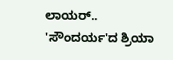ಲಾಯರ್.. 'ಸೌಂದರ್ಯ'ದ ಶ್ರಿಯಾ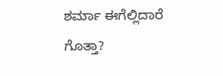ಶರ್ಮಾ ಈಗೆಲ್ಲಿದಾರೆ ಗೊತ್ತಾ?